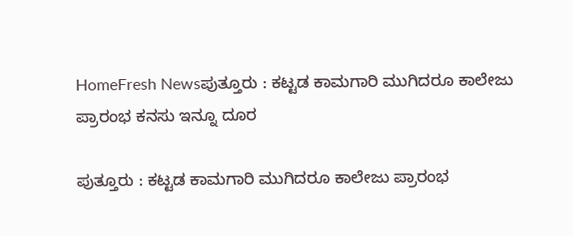HomeFresh Newsಪುತ್ತೂರು : ಕಟ್ಟಡ ಕಾಮಗಾರಿ ಮುಗಿದರೂ ಕಾಲೇಜು ಪ್ರಾರಂಭ ಕನಸು ಇನ್ನೂ ದೂರ

ಪುತ್ತೂರು : ಕಟ್ಟಡ ಕಾಮಗಾರಿ ಮುಗಿದರೂ ಕಾಲೇಜು ಪ್ರಾರಂಭ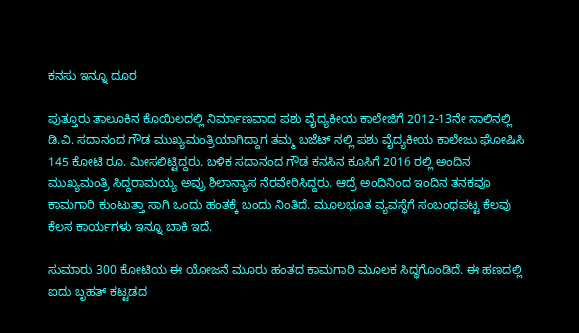ಕನಸು ಇನ್ನೂ ದೂರ

ಪುತ್ತೂರು ತಾಲೂಕಿನ ಕೊಯಿಲದಲ್ಲಿ ನಿರ್ಮಾಣವಾದ ಪಶು ವೈದ್ಯಕೀಯ ಕಾಲೇಜಿಗೆ 2012-13ನೇ ಸಾಲಿನಲ್ಲಿ ಡಿ.ವಿ. ಸದಾನಂದ ಗೌಡ ಮುಖ್ಯಮಂತ್ರಿಯಾಗಿದ್ದಾಗ ತಮ್ಮ ಬಜೆಟ್ ನಲ್ಲಿ ಪಶು ವೈದ್ಯಕೀಯ ಕಾಲೇಜು ಘೋಷಿಸಿ 145 ಕೋಟಿ ರೂ. ಮೀಸಲಿಟ್ಟಿದ್ದರು. ಬಳಿಕ ಸದಾನಂದ ಗೌಡ ಕನಸಿನ ಕೂಸಿಗೆ 2016 ರಲ್ಲಿ ಅಂದಿನ ಮುಖ್ಯಮಂತ್ರಿ ಸಿದ್ದರಾಮಯ್ಯ ಅವ್ರು ಶಿಲಾನ್ಯಾಸ ನೆರವೇರಿಸಿದ್ದರು. ಆದ್ರೆ ಅಂದಿನಿಂದ ಇಂದಿನ ತನಕವೂ ಕಾಮಗಾರಿ ಕುಂಟುತ್ತಾ ಸಾಗಿ ಒಂದು ಹಂತಕ್ಕೆ ಬಂದು ನಿಂತಿದೆ. ಮೂಲಭೂತ ವ್ಯವಸ್ಥೆಗೆ ಸಂಬಂಧಪಟ್ಟ ಕೆಲವು ಕೆಲಸ ಕಾರ್ಯಗಳು ಇನ್ನೂ ಬಾಕಿ ಇದೆ.

ಸುಮಾರು 300 ಕೋಟಿಯ ಈ ಯೋಜನೆ ಮೂರು ಹಂತದ ಕಾಮಗಾರಿ ಮೂಲಕ ಸಿದ್ಧಗೊಂಡಿದೆ. ಈ ಹಣದಲ್ಲಿ ಐದು ಬೃಹತ್ ಕಟ್ಟಡದ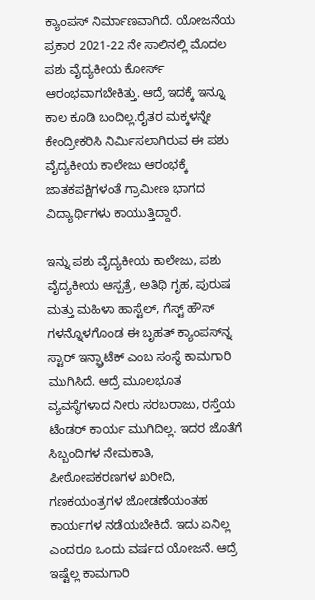ಕ್ಯಾಂಪಸ್ ನಿರ್ಮಾಣವಾಗಿದೆ. ಯೋಜನೆಯ ಪ್ರಕಾರ 2021-22 ನೇ ಸಾಲಿನಲ್ಲಿ ಮೊದಲ ಪಶು ವೈದ್ಯಕೀಯ ಕೋರ್ಸ್ ಆರಂಭವಾಗಬೇಕಿತ್ತು. ಆದ್ರೆ ಇದಕ್ಕೆ ಇನ್ನೂ ಕಾಲ ಕೂಡಿ ಬಂದಿಲ್ಲ.ರೈತರ ಮಕ್ಕಳನ್ನೇ ಕೇಂದ್ರೀಕರಿಸಿ ನಿರ್ಮಿಸಲಾಗಿರುವ ಈ ಪಶು ವೈದ್ಯಕೀಯ ಕಾಲೇಜು ಆರಂಭಕ್ಕೆ ಜಾತಕಪಕ್ಷಿಗಳಂತೆ ಗ್ರಾಮೀಣ ಭಾಗದ ವಿದ್ಯಾರ್ಥಿಗಳು ಕಾಯುತ್ತಿದ್ದಾರೆ.

ಇನ್ನು ಪಶು ವೈದ್ಯಕೀಯ ಕಾಲೇಜು, ಪಶು ವೈದ್ಯಕೀಯ ಆಸ್ಪತ್ರೆ, ಅತಿಥಿ ಗೃಹ, ಪುರುಷ ಮತ್ತು ಮಹಿಳಾ ಹಾಸ್ಟೆಲ್, ಗೆಸ್ಟ್ ಹೌಸ್ ಗಳನ್ನೊಳಗೊಂಡ ಈ ಬೃಹತ್ ಕ್ಯಾಂಪಸ್‍ನ್ನ ಸ್ಟಾರ್ ಇನ್ಫ್ರಾಟೆಕ್ ಎಂಬ ಸಂಸ್ಥೆ ಕಾಮಗಾರಿ ಮುಗಿಸಿದೆ. ಆದ್ರೆ ಮೂಲಭೂತ ವ್ಯವಸ್ಥೆಗಳಾದ ನೀರು ಸರಬರಾಜು, ರಸ್ತೆಯ ಟೆಂಡರ್ ಕಾರ್ಯ ಮುಗಿದಿಲ್ಲ. ಇದರ ಜೊತೆಗೆ ಸಿಬ್ಬಂದಿಗಳ ನೇಮಕಾತಿ, ಪೀಠೋಪಕರಣಗಳ ಖರೀದಿ, ಗಣಕಯಂತ್ರಗಳ ಜೋಡಣೆಯಂತಹ ಕಾರ್ಯಗಳ ನಡೆಯಬೇಕಿದೆ. ಇದು ಏನಿಲ್ಲ ಎಂದರೂ ಒಂದು ವರ್ಷದ ಯೋಜನೆ. ಆದ್ರೆ ಇಷ್ಟೆಲ್ಲ ಕಾಮಗಾರಿ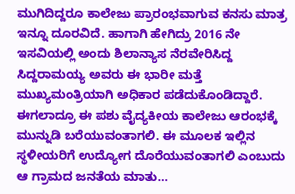ಮುಗಿದಿದ್ದರೂ ಕಾಲೇಜು ಪ್ರಾರಂಭವಾಗುವ ಕನಸು ಮಾತ್ರ ಇನ್ನೂ ದೂರವಿದೆ. ಹಾಗಾಗಿ ಹೇಗಿದ್ರು 2016 ನೇ ಇಸವಿಯಲ್ಲಿ ಅಂದು ಶಿಲಾನ್ಯಾಸ ನೆರವೇರಿಸಿದ್ದ ಸಿದ್ದರಾಮಯ್ಯ ಅವರು ಈ ಭಾರೀ ಮತ್ತೆ ಮುಖ್ಯಮಂತ್ರಿಯಾಗಿ ಅಧಿಕಾರ ಪಡೆದುಕೊಂಡಿದ್ದಾರೆ. ಈಗಲಾದ್ರೂ ಈ ಪಶು ವೈದ್ಯಕೀಯ ಕಾಲೇಜು ಆರಂಭಕ್ಕೆ ಮುನ್ನುಡಿ ಬರೆಯುವಂತಾಗಲಿ. ಈ ಮೂಲಕ ಇಲ್ಲಿನ ಸ್ಥಳೀಯರಿಗೆ ಉದ್ಯೋಗ ದೊರೆಯುವಂತಾಗಲಿ ಎಂಬುದು ಆ ಗ್ರಾಮದ ಜನತೆಯ ಮಾತು…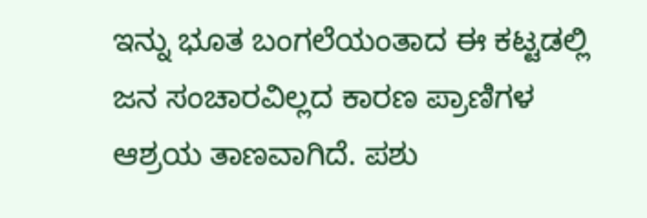ಇನ್ನು ಭೂತ ಬಂಗಲೆಯಂತಾದ ಈ ಕಟ್ಟಡಲ್ಲಿ ಜನ ಸಂಚಾರವಿಲ್ಲದ ಕಾರಣ ಪ್ರಾಣಿಗಳ ಆಶ್ರಯ ತಾಣವಾಗಿದೆ. ಪಶು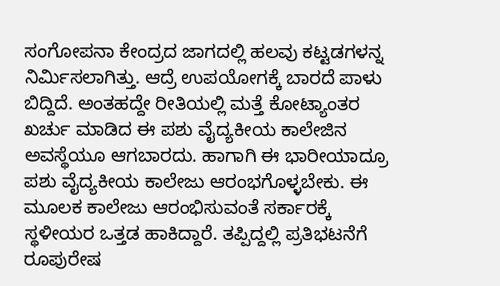ಸಂಗೋಪನಾ ಕೇಂದ್ರದ ಜಾಗದಲ್ಲಿ ಹಲವು ಕಟ್ಟಡಗಳನ್ನ ನಿರ್ಮಿಸಲಾಗಿತ್ತು. ಆದ್ರೆ ಉಪಯೋಗಕ್ಕೆ ಬಾರದೆ ಪಾಳು ಬಿದ್ದಿದೆ. ಅಂತಹದ್ದೇ ರೀತಿಯಲ್ಲಿ ಮತ್ತೆ ಕೋಟ್ಯಾಂತರ ಖರ್ಚು ಮಾಡಿದ ಈ ಪಶು ವೈದ್ಯಕೀಯ ಕಾಲೇಜಿನ ಅವಸ್ಥೆಯೂ ಆಗಬಾರದು. ಹಾಗಾಗಿ ಈ ಭಾರೀಯಾದ್ರೂ ಪಶು ವೈದ್ಯಕೀಯ ಕಾಲೇಜು ಆರಂಭಗೊಳ್ಳಬೇಕು. ಈ ಮೂಲಕ ಕಾಲೇಜು ಆರಂಭಿಸುವಂತೆ ಸರ್ಕಾರಕ್ಕೆ ಸ್ಥಳೀಯರ ಒತ್ತಡ ಹಾಕಿದ್ದಾರೆ. ತಪ್ಪಿದ್ದಲ್ಲಿ ಪ್ರತಿಭಟನೆಗೆ ರೂಪುರೇಷ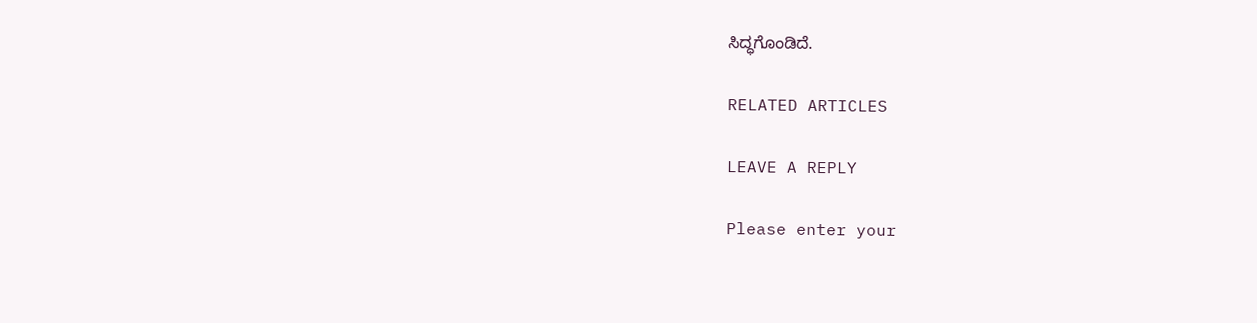ಸಿದ್ಧಗೊಂಡಿದೆ.

RELATED ARTICLES

LEAVE A REPLY

Please enter your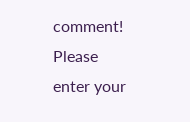comment!
Please enter your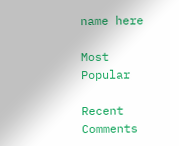name here

Most Popular

Recent Comments